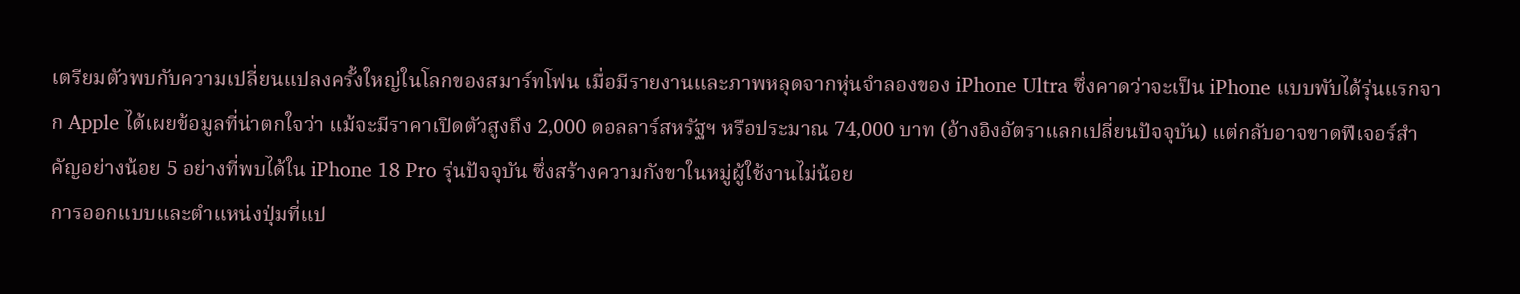เตรียมตัวพบกับความเปลี่ยนแปลงครั้งใหญ่ในโลกของสมาร์ทโฟน เมื่อมีรายงานและภาพหลุดจากหุ่นจำลองของ iPhone Ultra ซึ่งคาดว่าจะเป็น iPhone แบบพับได้รุ่นแรกจาก Apple ได้เผยข้อมูลที่น่าตกใจว่า แม้จะมีราคาเปิดตัวสูงถึง 2,000 ดอลลาร์สหรัฐฯ หรือประมาณ 74,000 บาท (อ้างอิงอัตราแลกเปลี่ยนปัจจุบัน) แต่กลับอาจขาดฟีเจอร์สำคัญอย่างน้อย 5 อย่างที่พบได้ใน iPhone 18 Pro รุ่นปัจจุบัน ซึ่งสร้างความกังขาในหมู่ผู้ใช้งานไม่น้อย
การออกแบบและตำแหน่งปุ่มที่แป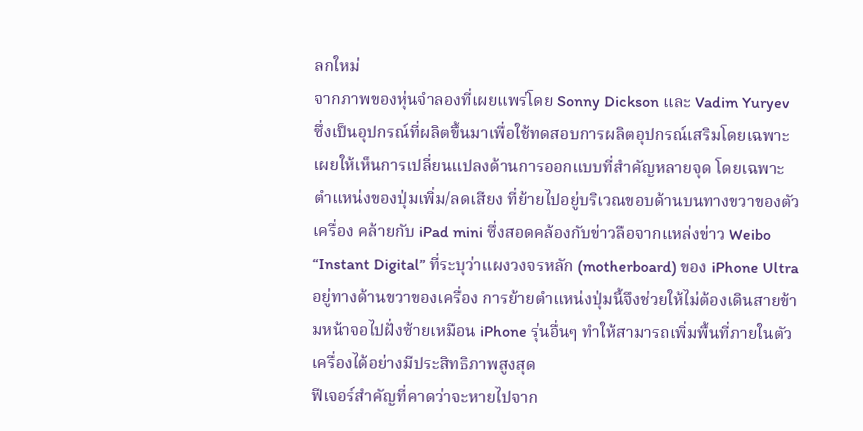ลกใหม่
จากภาพของหุ่นจำลองที่เผยแพร่โดย Sonny Dickson และ Vadim Yuryev ซึ่งเป็นอุปกรณ์ที่ผลิตขึ้นมาเพื่อใช้ทดสอบการผลิตอุปกรณ์เสริมโดยเฉพาะ เผยให้เห็นการเปลี่ยนแปลงด้านการออกแบบที่สำคัญหลายจุด โดยเฉพาะตำแหน่งของปุ่มเพิ่ม/ลดเสียง ที่ย้ายไปอยู่บริเวณขอบด้านบนทางขวาของตัวเครื่อง คล้ายกับ iPad mini ซึ่งสอดคล้องกับข่าวลือจากแหล่งข่าว Weibo “Instant Digital” ที่ระบุว่าแผงวงจรหลัก (motherboard) ของ iPhone Ultra อยู่ทางด้านขวาของเครื่อง การย้ายตำแหน่งปุ่มนี้จึงช่วยให้ไม่ต้องเดินสายข้ามหน้าจอไปฝั่งซ้ายเหมือน iPhone รุ่นอื่นๆ ทำให้สามารถเพิ่มพื้นที่ภายในตัวเครื่องได้อย่างมีประสิทธิภาพสูงสุด
ฟีเจอร์สำคัญที่คาดว่าจะหายไปจาก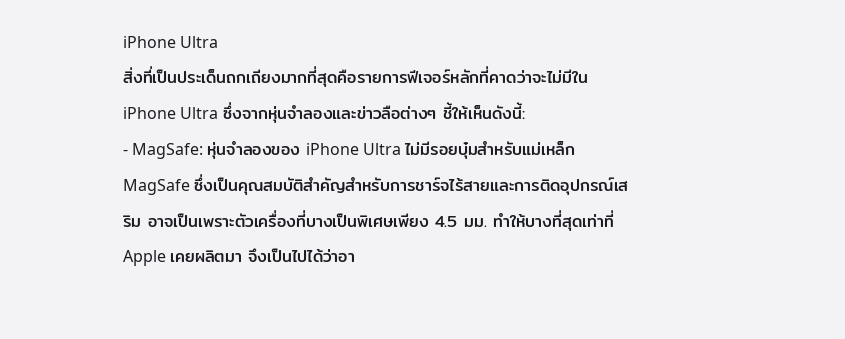iPhone Ultra
สิ่งที่เป็นประเด็นถกเถียงมากที่สุดคือรายการฟีเจอร์หลักที่คาดว่าจะไม่มีใน iPhone Ultra ซึ่งจากหุ่นจำลองและข่าวลือต่างๆ ชี้ให้เห็นดังนี้:
- MagSafe: หุ่นจำลองของ iPhone Ultra ไม่มีรอยบุ๋มสำหรับแม่เหล็ก MagSafe ซึ่งเป็นคุณสมบัติสำคัญสำหรับการชาร์จไร้สายและการติดอุปกรณ์เสริม อาจเป็นเพราะตัวเครื่องที่บางเป็นพิเศษเพียง 4.5 มม. ทำให้บางที่สุดเท่าที่ Apple เคยผลิตมา จึงเป็นไปได้ว่าอา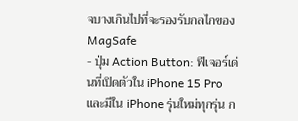จบางเกินไปที่จะรองรับกลไกของ MagSafe
- ปุ่ม Action Button: ฟีเจอร์เด่นที่เปิดตัวใน iPhone 15 Pro และมีใน iPhone รุ่นใหม่ทุกรุ่น ก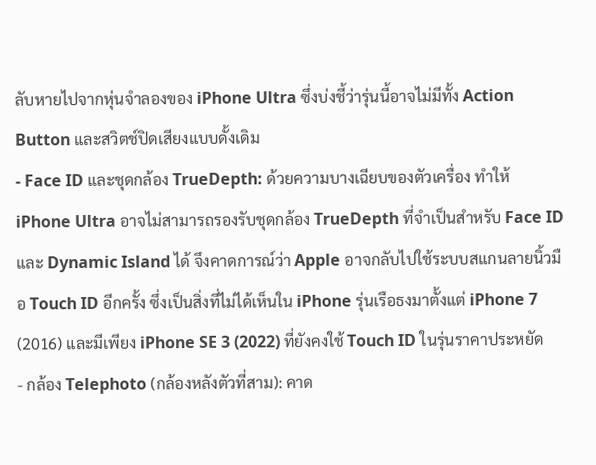ลับหายไปจากหุ่นจำลองของ iPhone Ultra ซึ่งบ่งชี้ว่ารุ่นนี้อาจไม่มีทั้ง Action Button และสวิตช์ปิดเสียงแบบดั้งเดิม
- Face ID และชุดกล้อง TrueDepth: ด้วยความบางเฉียบของตัวเครื่อง ทำให้ iPhone Ultra อาจไม่สามารถรองรับชุดกล้อง TrueDepth ที่จำเป็นสำหรับ Face ID และ Dynamic Island ได้ จึงคาดการณ์ว่า Apple อาจกลับไปใช้ระบบสแกนลายนิ้วมือ Touch ID อีกครั้ง ซึ่งเป็นสิ่งที่ไม่ได้เห็นใน iPhone รุ่นเรือธงมาตั้งแต่ iPhone 7 (2016) และมีเพียง iPhone SE 3 (2022) ที่ยังคงใช้ Touch ID ในรุ่นราคาประหยัด
- กล้อง Telephoto (กล้องหลังตัวที่สาม): คาด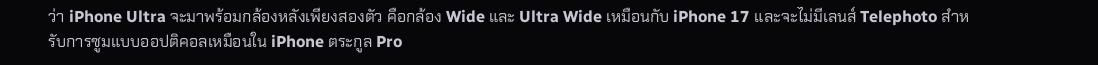ว่า iPhone Ultra จะมาพร้อมกล้องหลังเพียงสองตัว คือกล้อง Wide และ Ultra Wide เหมือนกับ iPhone 17 และจะไม่มีเลนส์ Telephoto สำหรับการซูมแบบออปติคอลเหมือนใน iPhone ตระกูล Pro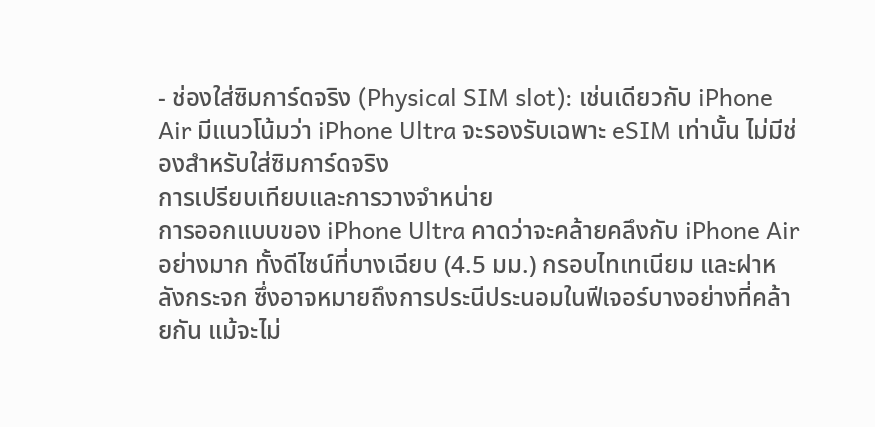- ช่องใส่ซิมการ์ดจริง (Physical SIM slot): เช่นเดียวกับ iPhone Air มีแนวโน้มว่า iPhone Ultra จะรองรับเฉพาะ eSIM เท่านั้น ไม่มีช่องสำหรับใส่ซิมการ์ดจริง
การเปรียบเทียบและการวางจำหน่าย
การออกแบบของ iPhone Ultra คาดว่าจะคล้ายคลึงกับ iPhone Air อย่างมาก ทั้งดีไซน์ที่บางเฉียบ (4.5 มม.) กรอบไทเทเนียม และฝาหลังกระจก ซึ่งอาจหมายถึงการประนีประนอมในฟีเจอร์บางอย่างที่คล้ายกัน แม้จะไม่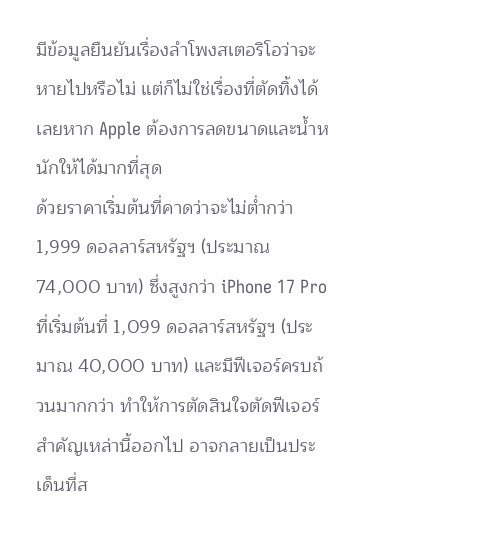มีข้อมูลยืนยันเรื่องลำโพงสเตอริโอว่าจะหายไปหรือไม่ แต่ก็ไม่ใช่เรื่องที่ตัดทิ้งได้เลยหาก Apple ต้องการลดขนาดและน้ำหนักให้ได้มากที่สุด
ด้วยราคาเริ่มต้นที่คาดว่าจะไม่ต่ำกว่า 1,999 ดอลลาร์สหรัฐฯ (ประมาณ 74,000 บาท) ซึ่งสูงกว่า iPhone 17 Pro ที่เริ่มต้นที่ 1,099 ดอลลาร์สหรัฐฯ (ประมาณ 40,000 บาท) และมีฟีเจอร์ครบถ้วนมากกว่า ทำให้การตัดสินใจตัดฟีเจอร์สำคัญเหล่านี้ออกไป อาจกลายเป็นประเด็นที่ส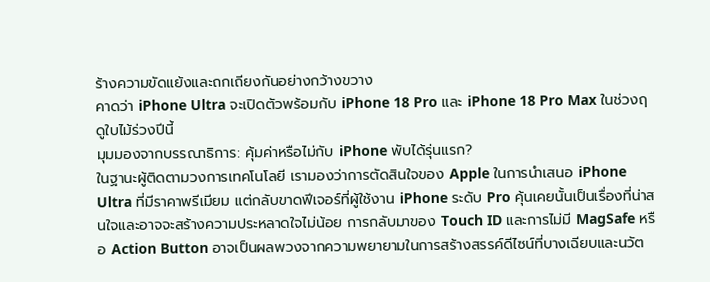ร้างความขัดแย้งและถกเถียงกันอย่างกว้างขวาง
คาดว่า iPhone Ultra จะเปิดตัวพร้อมกับ iPhone 18 Pro และ iPhone 18 Pro Max ในช่วงฤดูใบไม้ร่วงปีนี้
มุมมองจากบรรณาธิการ: คุ้มค่าหรือไม่กับ iPhone พับได้รุ่นแรก?
ในฐานะผู้ติดตามวงการเทคโนโลยี เรามองว่าการตัดสินใจของ Apple ในการนำเสนอ iPhone Ultra ที่มีราคาพรีเมียม แต่กลับขาดฟีเจอร์ที่ผู้ใช้งาน iPhone ระดับ Pro คุ้นเคยนั้นเป็นเรื่องที่น่าสนใจและอาจจะสร้างความประหลาดใจไม่น้อย การกลับมาของ Touch ID และการไม่มี MagSafe หรือ Action Button อาจเป็นผลพวงจากความพยายามในการสร้างสรรค์ดีไซน์ที่บางเฉียบและนวัต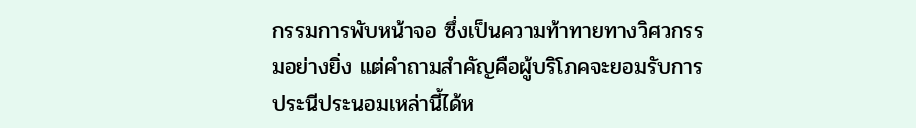กรรมการพับหน้าจอ ซึ่งเป็นความท้าทายทางวิศวกรรมอย่างยิ่ง แต่คำถามสำคัญคือผู้บริโภคจะยอมรับการประนีประนอมเหล่านี้ได้ห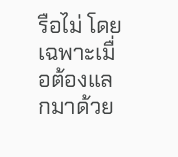รือไม่ โดยเฉพาะเมื่อต้องแลกมาด้วย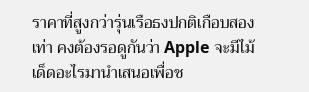ราคาที่สูงกว่ารุ่นเรือธงปกติเกือบสองเท่า คงต้องรอดูกันว่า Apple จะมีไม้เด็ดอะไรมานำเสนอเพื่อช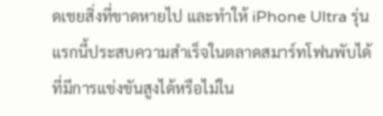ดเชยสิ่งที่ขาดหายไป และทำให้ iPhone Ultra รุ่นแรกนี้ประสบความสำเร็จในตลาดสมาร์ทโฟนพับได้ที่มีการแข่งขันสูงได้หรือไม่ใน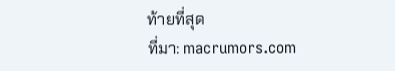ท้ายที่สุด
ที่มา: macrumors.com